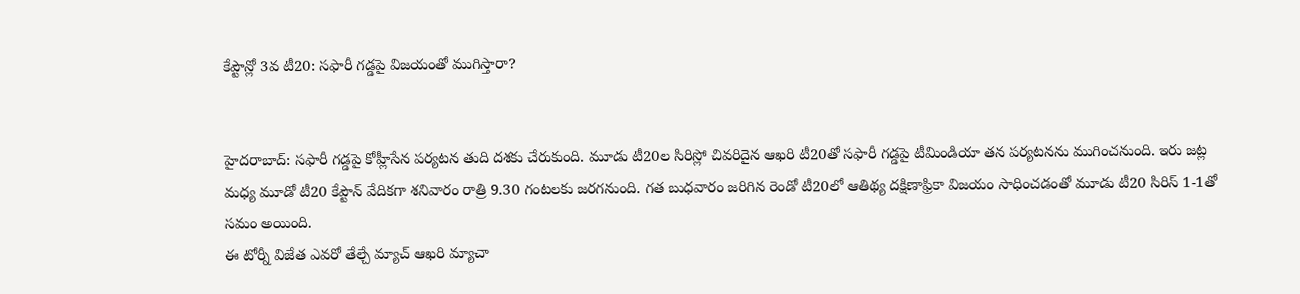కేప్టౌన్లో 3వ టీ20: సఫారీ గడ్డపై విజయంతో ముగిస్తారా?


హైదరాబాద్: సఫారీ గడ్డపై కోహ్లీసేన పర్యటన తుది దశకు చేరుకుంది. మూడు టీ20ల సిరిస్లో చివరిదైన ఆఖరి టీ20తో సఫారీ గడ్డపై టీమిండియా తన పర్యటనను ముగించనుంది. ఇరు జట్ల మధ్య మూడో టీ20 కేప్టౌన్ వేదికగా శనివారం రాత్రి 9.30 గంటలకు జరగనుంది. గత బుధవారం జరిగిన రెండో టీ20లో ఆతిథ్య దక్షిణాఫ్రికా విజయం సాధించడంతో మూడు టీ20 సిరిస్ 1-1తో సమం అయింది.
ఈ టోర్నీ విజేత ఎవరో తేల్చే మ్యాచ్ ఆఖరి మ్యాచా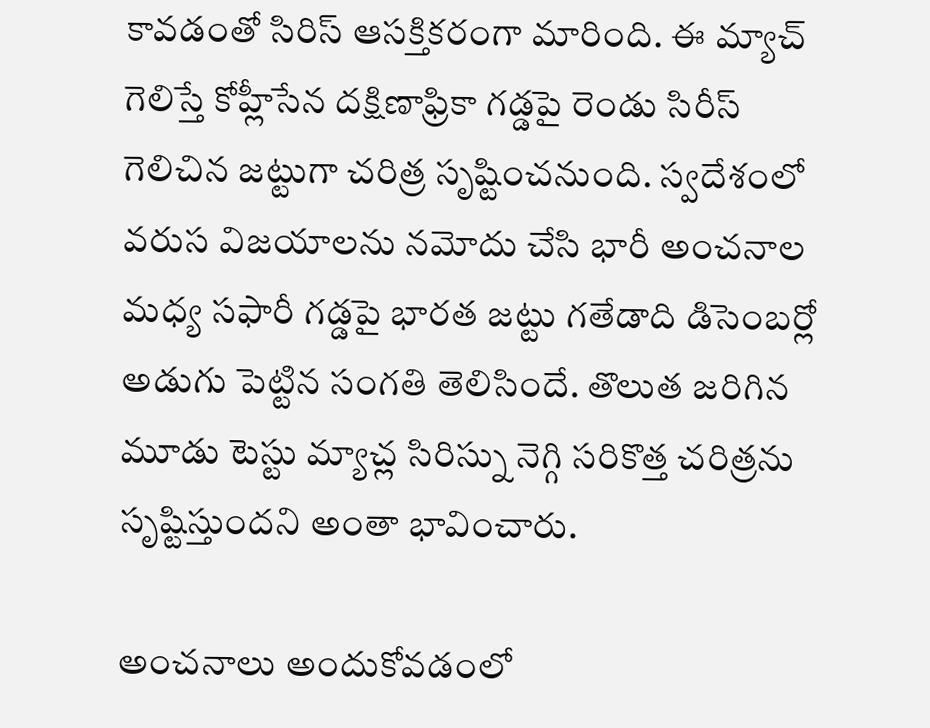కావడంతో సిరిస్ ఆసక్తికరంగా మారింది. ఈ మ్యాచ్ గెలిస్తే కోహ్లీసేన దక్షిణాఫ్రికా గడ్డపై రెండు సిరీస్ గెలిచిన జట్టుగా చరిత్ర సృష్టించనుంది. స్వదేశంలో వరుస విజయాలను నమోదు చేసి భారీ అంచనాల మధ్య సఫారీ గడ్డపై భారత జట్టు గతేడాది డిసెంబర్లో అడుగు పెట్టిన సంగతి తెలిసిందే. తొలుత జరిగిన మూడు టెస్టు మ్యాచ్ల సిరిస్ను నెగ్గి సరికొత్త చరిత్రను సృష్టిస్తుందని అంతా భావించారు.

అంచనాలు అందుకోవడంలో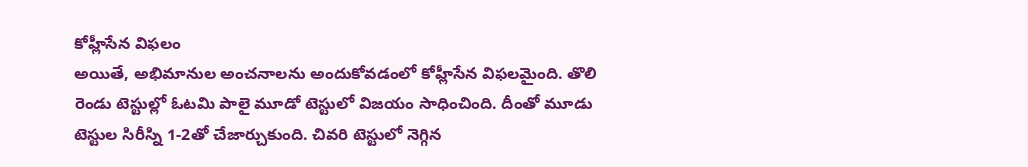కోహ్లీసేన విఫలం
అయితే, అభిమానుల అంచనాలను అందుకోవడంలో కోహ్లీసేన విఫలమైంది. తొలి రెండు టెస్టుల్లో ఓటమి పాలై మూడో టెస్టులో విజయం సాధించింది. దీంతో మూడు టెస్టుల సిరీస్ని 1-2తో చేజార్చుకుంది. చివరి టెస్టులో నెగ్గిన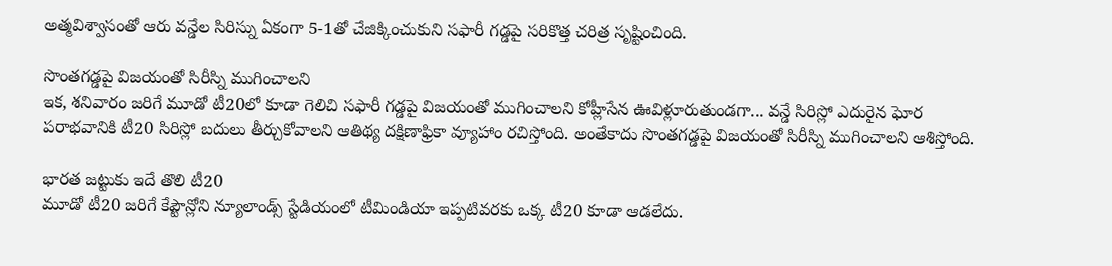అత్మవిశ్వాసంతో ఆరు వన్డేల సిరిస్ను ఏకంగా 5-1తో చేజిక్కించుకుని సఫారీ గడ్డపై సరికొత్త చరిత్ర సృష్టించింది.

సొంతగడ్డపై విజయంతో సిరీస్ని ముగించాలని
ఇక, శనివారం జరిగే మూడో టీ20లో కూడా గెలిచి సఫారీ గడ్డపై విజయంతో ముగించాలని కోహ్లీసేన ఊవిళ్లూరుతుండగా... వన్డే సిరిస్లో ఎదురైన ఘోర పరాభవానికి టీ20 సిరిస్లో బదులు తీర్చుకోవాలని ఆతిథ్య దక్షిణాఫ్రికా వ్యూహాం రచిస్తోంది. అంతేకాదు సొంతగడ్డపై విజయంతో సిరీస్ని ముగించాలని ఆశిస్తోంది.

భారత జట్టుకు ఇదే తొలి టీ20
మూడో టీ20 జరిగే కేప్టౌన్లోని న్యూలాండ్స్ స్టేడియంలో టీమిండియా ఇప్పటివరకు ఒక్క టీ20 కూడా ఆడలేదు.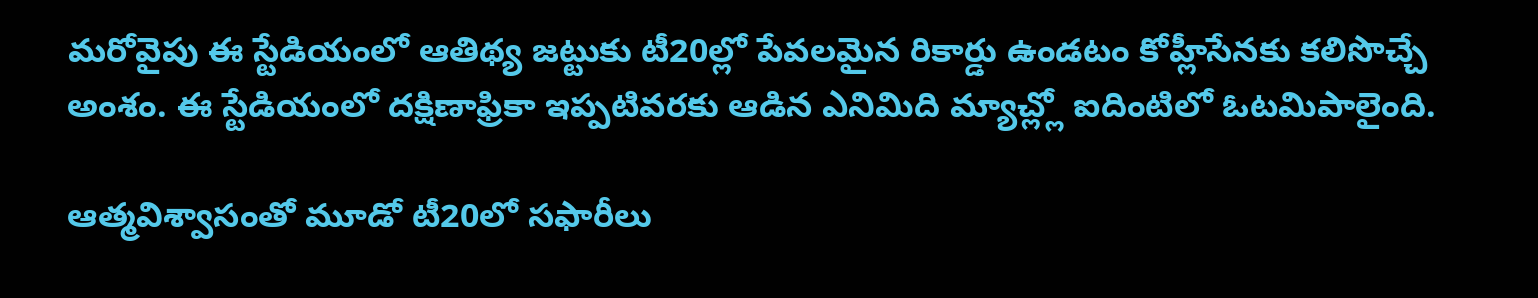మరోవైపు ఈ స్టేడియంలో ఆతిథ్య జట్టుకు టీ20ల్లో పేవలమైన రికార్డు ఉండటం కోహ్లీసేనకు కలిసొచ్చే అంశం. ఈ స్టేడియంలో దక్షిణాఫ్రికా ఇప్పటివరకు ఆడిన ఎనిమిది మ్యాచ్ల్లో ఐదింటిలో ఓటమిపాలైంది.

ఆత్మవిశ్వాసంతో మూడో టీ20లో సఫారీలు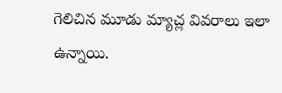గెలిచిన మూడు మ్యాచ్ల వివరాలు ఇలా ఉన్నాయి.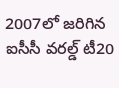2007లో జరిగిన ఐసీసీ వరల్డ్ టీ20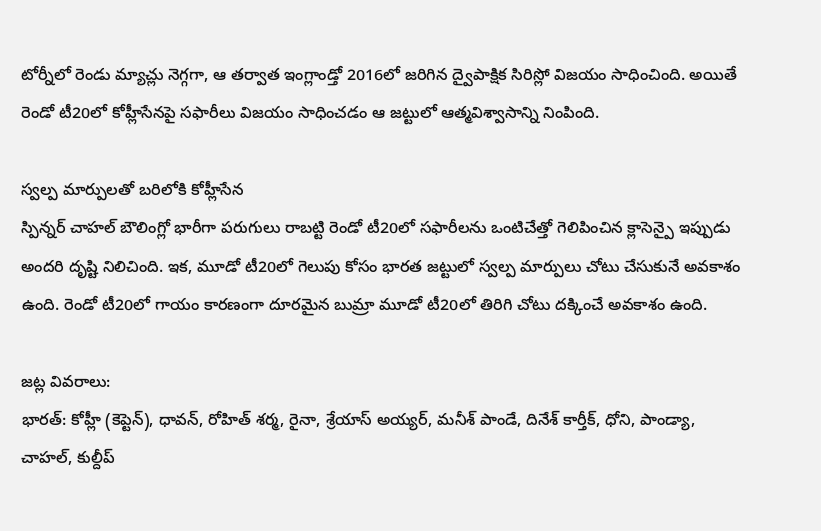టోర్నీలో రెండు మ్యాచ్లు నెగ్గగా, ఆ తర్వాత ఇంగ్లాండ్తో 2016లో జరిగిన ద్వైపాక్షిక సిరిస్లో విజయం సాధించింది. అయితే రెండో టీ20లో కోహ్లీసేనపై సఫారీలు విజయం సాధించడం ఆ జట్టులో ఆత్మవిశ్వాసాన్ని నింపింది.

స్వల్ప మార్పులతో బరిలోకి కోహ్లీసేన
స్పిన్నర్ చాహల్ బౌలింగ్లో భారీగా పరుగులు రాబట్టి రెండో టీ20లో సఫారీలను ఒంటిచేత్తో గెలిపించిన క్లాసెన్పై ఇప్పుడు అందరి దృష్టి నిలిచింది. ఇక, మూడో టీ20లో గెలుపు కోసం భారత జట్టులో స్వల్ప మార్పులు చోటు చేసుకునే అవకాశం ఉంది. రెండో టీ20లో గాయం కారణంగా దూరమైన బుమ్రా మూడో టీ20లో తిరిగి చోటు దక్కించే అవకాశం ఉంది.

జట్ల వివరాలు:
భారత్: కోహ్లీ (కెప్టెన్), ధావన్, రోహిత్ శర్మ, రైనా, శ్రేయాస్ అయ్యర్, మనీశ్ పాండే, దినేశ్ కార్తీక్, ధోని, పాండ్యా, చాహల్, కుల్దీప్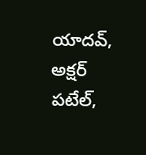యాదవ్, అక్షర్ పటేల్,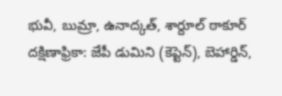భువీ, బుమ్రా, ఉనాద్కత్, శార్దూల్ ఠాకూర్
దక్షిణాఫ్రికా: జేపీ డుమిని (కెప్టెన్), బెహార్డిన్,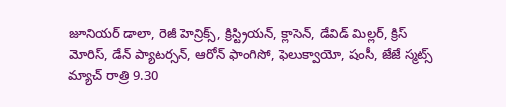జూనియర్ డాలా, రెజీ హెన్రిక్స్, క్రిస్ట్రియన్, క్లాసెన్, డేవిడ్ మిల్లర్, క్రిస్ మోరిస్, డేన్ ప్యాటర్సన్, ఆరోన్ ఫాంగిసో, ఫెలుక్వాయో, షంసీ, జేజే స్మట్స్
మ్యాచ్ రాత్రి 9.30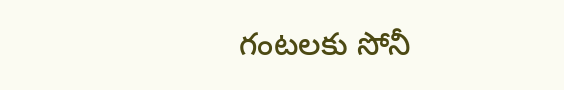గంటలకు సోనీ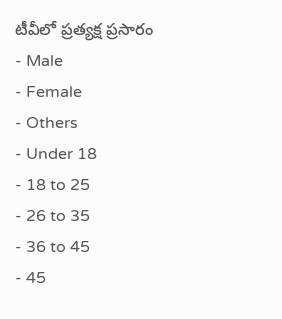టీవీలో ప్రత్యక్ష ప్రసారం
- Male
- Female
- Others
- Under 18
- 18 to 25
- 26 to 35
- 36 to 45
- 45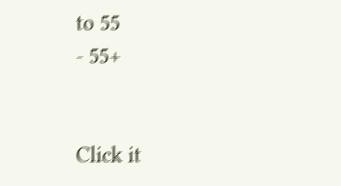to 55
- 55+


Click it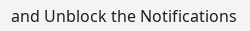and Unblock the Notifications